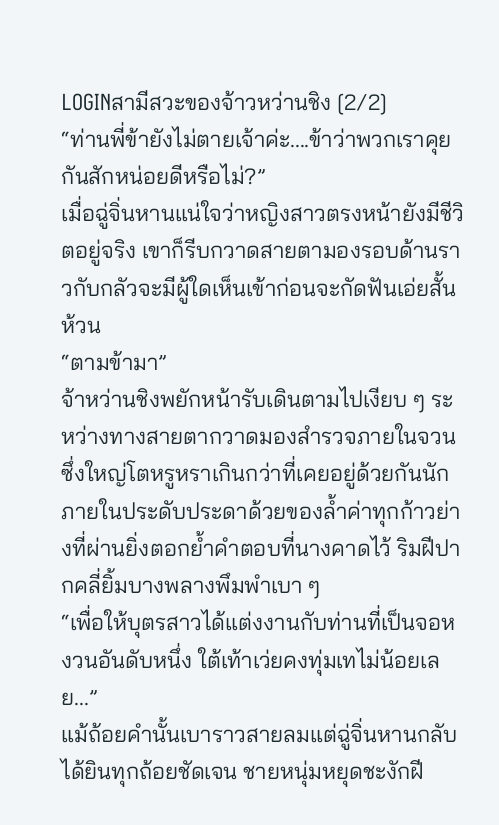LOGINสามีสวะของจ้าวหว่านชิง [2/2]
“ท่านพี่ข้ายังไม่ตายเจ้าค่ะ....ข้าว่าพวกเราคุยกันสักหน่อยดีหรือไม่?”
เมื่อฉู่จิ่นหานแน่ใจว่าหญิงสาวตรงหน้ายังมีชีวิตอยู่จริง เขาก็รีบกวาดสายตามองรอบด้านราวกับกลัวจะมีผู้ใดเห็นเข้าก่อนจะกัดฟันเอ่ยสั้นห้วน
“ตามข้ามา”
จ้าหว่านชิงพยักหน้ารับเดินตามไปเงียบ ๆ ระหว่างทางสายตากวาดมองสำรวจภายในจวนซึ่งใหญ่โตหรูหราเกินกว่าที่เคยอยู่ด้วยกันนัก ภายในประดับประดาด้วยของล้ำค่าทุกก้าวย่างที่ผ่านยิ่งตอกย้ำคำตอบที่นางคาดไว้ ริมฝีปากคลี่ยิ้มบางพลางพึมพำเบา ๆ
“เพื่อให้บุตรสาวได้แต่งงานกับท่านที่เป็นจอหงวนอันดับหนึ่ง ใต้เท้าเว่ยคงทุ่มเทไม่น้อยเลย...”
แม้ถ้อยคำนั้นเบาราวสายลมแต่ฉู่จิ่นหานกลับได้ยินทุกถ้อยชัดเจน ชายหนุ่มหยุดชะงักฝี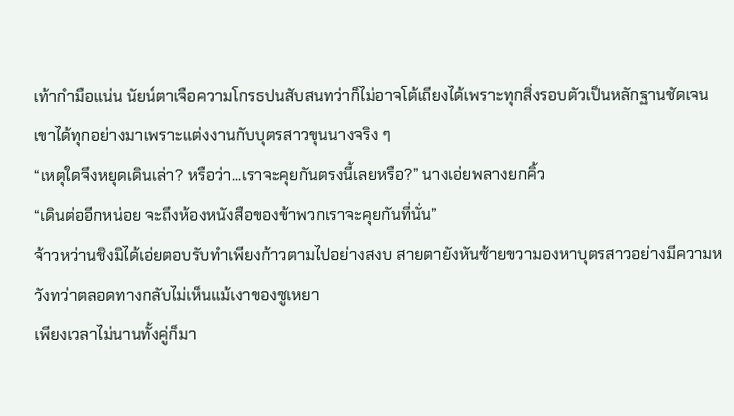เท้ากำมือแน่น นัยน์ตาเจือความโกรธปนสับสนทว่าก็ไม่อาจโต้เถียงได้เพราะทุกสิ่งรอบตัวเป็นหลักฐานชัดเจน
เขาได้ทุกอย่างมาเพราะแต่งงานกับบุตรสาวขุนนางจริง ๆ
“เหตุใดจึงหยุดเดินเล่า? หรือว่า...เราจะคุยกันตรงนี้เลยหรือ?” นางเอ่ยพลางยกคิ้ว
“เดินต่ออีกหน่อย จะถึงห้องหนังสือของข้าพวกเราจะคุยกันที่นั่น”
จ้าวหว่านชิงมิได้เอ่ยตอบรับทำเพียงก้าวตามไปอย่างสงบ สายตายังหันซ้ายขวามองหาบุตรสาวอย่างมีความหวังทว่าตลอดทางกลับไม่เห็นแม้เงาของซูเหยา
เพียงเวลาไม่นานทั้งคู่ก็มา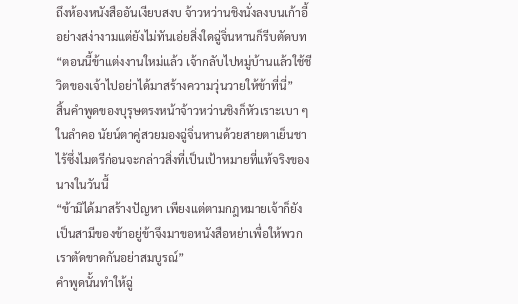ถึงห้องหนังสืออันเงียบสงบ จ้าวหว่านชิงนั่งลงบนเก้าอี้อย่างสง่างามแต่ยังไม่ทันเอ่ยสิ่งใดฉู่จิ่นหานก็รีบตัดบท
“ตอนนี้ข้าแต่งงานใหม่แล้ว เจ้ากลับไปหมู่บ้านแล้วใช้ชีวิตของเจ้าไปอย่าได้มาสร้างความวุ่นวายให้ข้าที่นี่”
สิ้นคำพูดของบุรุษตรงหน้าจ้าวหว่านชิงก็หัวเราะเบา ๆ ในลำคอ นัยน์ตาคู่สวยมองฉู่จิ่นหานด้วยสายตาเย็นชาไร้ซึ่งไมตรีก่อนจะกล่าวสิ่งที่เป็นเป้าหมายที่แท้จริงของนางในวันนี้
“ข้ามิได้มาสร้างปัญหา เพียงแต่ตามกฎหมายเจ้าก็ยังเป็นสามีของข้าอยู่ข้าจึงมาขอหนังสือหย่าเพื่อให้พวกเราตัดขาดกันอย่าสมบูรณ์”
คำพูดนั้นทำให้ฉู่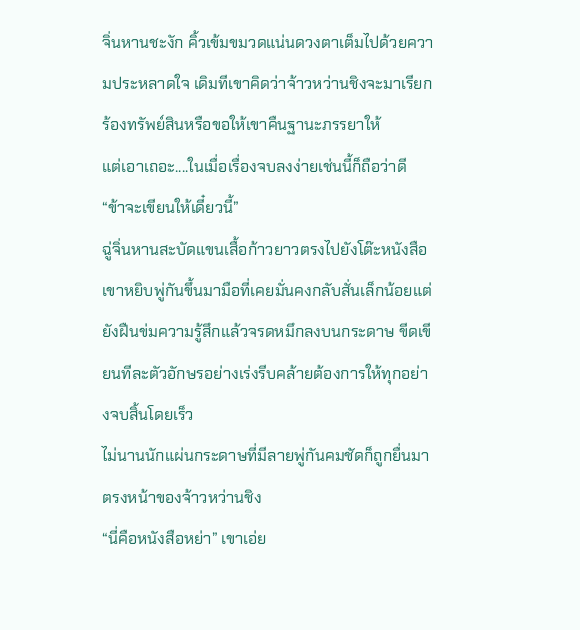จิ่นหานชะงัก คิ้วเข้มขมวดแน่นดวงตาเต็มไปด้วยความประหลาดใจ เดิมทีเขาคิดว่าจ้าวหว่านชิงจะมาเรียกร้องทรัพย์สินหรือขอให้เขาคืนฐานะภรรยาให้
แต่เอาเถอะ....ในเมื่อเรื่องจบลงง่ายเช่นนี้ก็ถือว่าดี
“ข้าจะเขียนให้เดี๋ยวนี้”
ฉู่จิ่นหานสะบัดแขนเสื้อก้าวยาวตรงไปยังโต๊ะหนังสือ เขาหยิบพู่กันขึ้นมามือที่เคยมั่นคงกลับสั่นเล็กน้อยแต่ยังฝืนข่มความรู้สึกแล้วจรดหมึกลงบนกระดาษ ขีดเขียนทีละตัวอักษรอย่างเร่งรีบคล้ายต้องการให้ทุกอย่างจบสิ้นโดยเร็ว
ไม่นานนักแผ่นกระดาษที่มีลายพู่กันคมชัดก็ถูกยื่นมาตรงหน้าของจ้าวหว่านชิง
“นี่คือหนังสือหย่า” เขาเอ่ย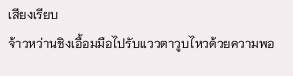เสียงเรียบ
จ้าวหว่านชิงเอื้อมมือไปรับแววตาวูบไหวด้วยความพอ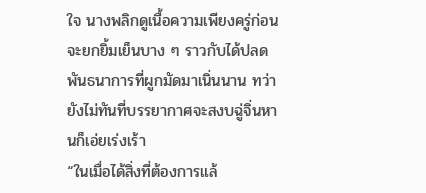ใจ นางพลิกดูเนื้อความเพียงครู่ก่อนจะยกยิ้มเย็นบาง ๆ ราวกับได้ปลดพันธนาการที่ผูกมัดมาเนิ่นนาน ทว่ายังไม่ทันที่บรรยากาศจะสงบฉู่จิ่นหานก็เอ่ยเร่งเร้า
“ในเมื่อได้สิ่งที่ต้องการแล้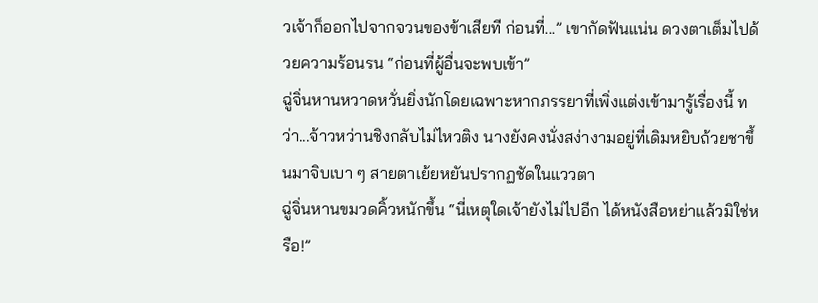วเจ้าก็ออกไปจากจวนของข้าเสียที ก่อนที่...” เขากัดฟันแน่น ดวงตาเต็มไปด้วยความร้อนรน “ก่อนที่ผู้อื่นจะพบเข้า”
ฉู่จิ่นหานหวาดหวั่นยิ่งนักโดยเฉพาะหากภรรยาที่เพิ่งแต่งเข้ามารู้เรื่องนี้ ทว่า...จ้าวหว่านชิงกลับไม่ไหวติง นางยังคงนั่งสง่างามอยู่ที่เดิมหยิบถ้วยชาขึ้นมาจิบเบา ๆ สายตาเย้ยหยันปรากฏชัดในแววตา
ฉู่จิ่นหานขมวดคิ้วหนักขึ้น “นี่เหตุใดเจ้ายังไม่ไปอีก ได้หนังสือหย่าแล้วมิใช่หรือ!”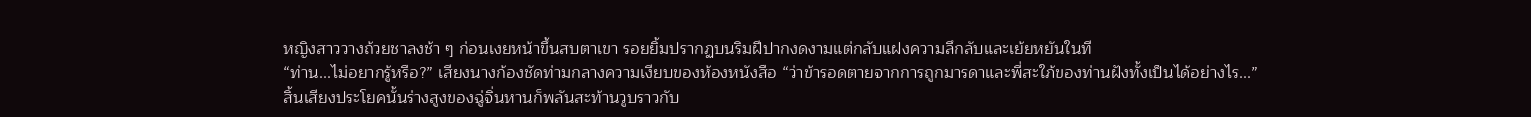หญิงสาววางถ้วยชาลงช้า ๆ ก่อนเงยหน้าขึ้นสบตาเขา รอยยิ้มปรากฏบนริมฝีปากงดงามแต่กลับแฝงความลึกลับและเย้ยหยันในที
“ท่าน...ไม่อยากรู้หรือ?” เสียงนางก้องชัดท่ามกลางความเงียบของห้องหนังสือ “ว่าข้ารอดตายจากการถูกมารดาและพี่สะใภ้ของท่านฝังทั้งเป็นได้อย่างไร...”
สิ้นเสียงประโยคนั้นร่างสูงของฉู่จิ่นหานก็พลันสะท้านวูบราวกับ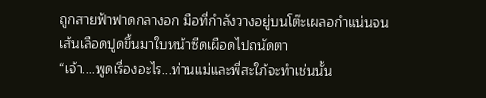ถูกสายฟ้าฟาดกลางอก มือที่กำลังวางอยู่บนโต๊ะเผลอกำแน่นจนเส้นเลือดปูดขึ้นมาใบหน้าซีดเผือดไปถนัดตา
“เจ้า....พูดเรื่องอะไร...ท่านแม่และพี่สะใภ้จะทำเช่นนั้น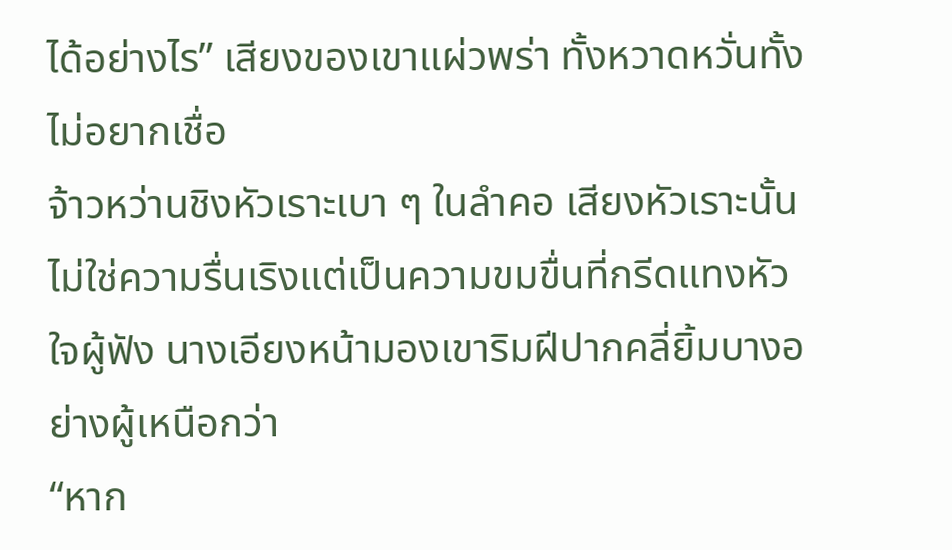ได้อย่างไร” เสียงของเขาแผ่วพร่า ทั้งหวาดหวั่นทั้งไม่อยากเชื่อ
จ้าวหว่านชิงหัวเราะเบา ๆ ในลำคอ เสียงหัวเราะนั้นไม่ใช่ความรื่นเริงแต่เป็นความขมขื่นที่กรีดแทงหัวใจผู้ฟัง นางเอียงหน้ามองเขาริมฝีปากคลี่ยิ้มบางอย่างผู้เหนือกว่า
“หาก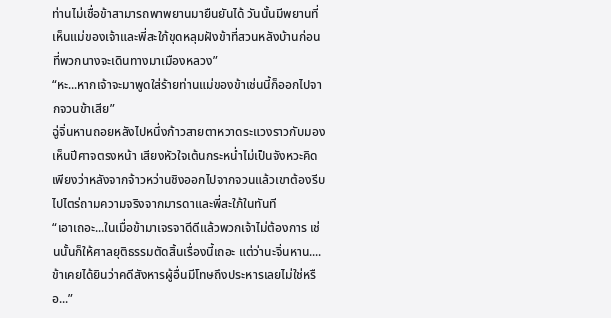ท่านไม่เชื่อข้าสามารถพาพยานมายืนยันได้ วันนั้นมีพยานที่เห็นแม่ของเจ้าและพี่สะใภ้ขุดหลุมฝังข้าที่สวนหลังบ้านก่อนที่พวกนางจะเดินทางมาเมืองหลวง”
“หะ...หากเจ้าจะมาพูดใส่ร้ายท่านแม่ของข้าเช่นนี้ก็ออกไปจากจวนข้าเสีย”
ฉู่จิ่นหานถอยหลังไปหนึ่งก้าวสายตาหวาดระแวงราวกับมองเห็นปีศาจตรงหน้า เสียงหัวใจเต้นกระหน่ำไม่เป็นจังหวะคิดเพียงว่าหลังจากจ้าวหว่านชิงออกไปจากจวนแล้วเขาต้องรีบไปไตร่ถามความจริงจากมารดาและพี่สะใภ้ในทันที
“เอาเถอะ...ในเมื่อข้ามาเจรจาดีดีแล้วพวกเจ้าไม่ต้องการ เช่นนั้นก็ให้ศาลยุติธรรมตัดสิ้นเรื่องนี้เถอะ แต่ว่านะจิ่นหาน....ข้าเคยได้ยินว่าคดีสังหารผู้อื่นมีโทษถึงประหารเลยไม่ใช่หรือ...”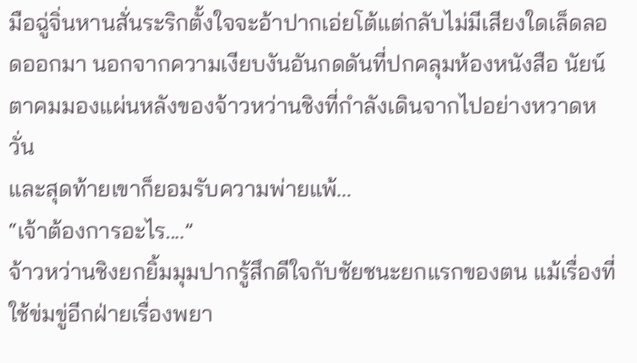มือฉู่จิ่นหานสั่นระริกตั้งใจจะอ้าปากเอ่ยโต้แต่กลับไม่มีเสียงใดเล็ดลอดออกมา นอกจากความเงียบงันอันกดดันที่ปกคลุมห้องหนังสือ นัยน์ตาคมมองแผ่นหลังของจ้าวหว่านชิงที่กำลังเดินจากไปอย่างหวาดหวั่น
และสุดท้ายเขาก็ยอมรับความพ่ายแพ้...
“เจ้าต้องการอะไร....”
จ้าวหว่านชิงยกยิ้มมุมปากรู้สึกดีใจกับชัยชนะยกแรกของตน แม้เรื่องที่ใช้ข่มขู่อีกฝ่ายเรื่องพยา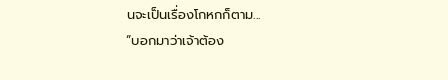นจะเป็นเรื่องโกหกก็ตาม...
“บอกมาว่าเจ้าต้อง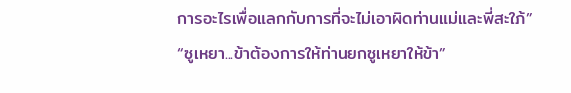การอะไรเพื่อแลกกับการที่จะไม่เอาผิดท่านแม่และพี่สะใภ้”
“ซูเหยา...ข้าต้องการให้ท่านยกซูเหยาให้ข้า”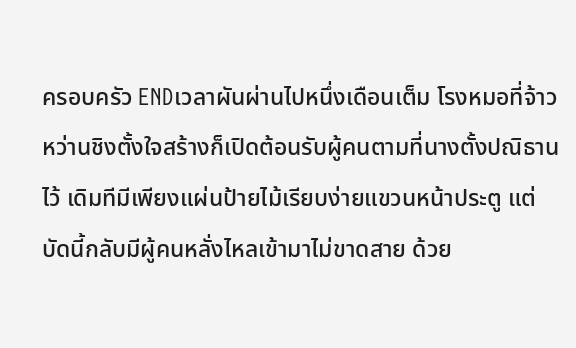ครอบครัว ENDเวลาผันผ่านไปหนึ่งเดือนเต็ม โรงหมอที่จ้าวหว่านชิงตั้งใจสร้างก็เปิดต้อนรับผู้คนตามที่นางตั้งปณิธานไว้ เดิมทีมีเพียงแผ่นป้ายไม้เรียบง่ายแขวนหน้าประตู แต่บัดนี้กลับมีผู้คนหลั่งไหลเข้ามาไม่ขาดสาย ด้วย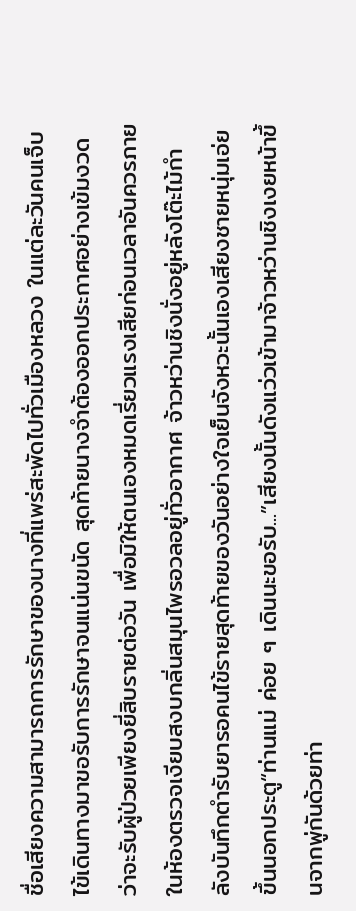ชื่อเสียงความสามารถการรักษาของนางที่แพร่สะพัดไปทั่วเมืองหลวง ในแต่ละวันคนเจ็บไข้เดินทางมาขอรับการรักษาจนแน่นขนัด สุดท้ายนางจำต้องออกประกาศอย่างเข้มงวดว่าจะรับผู้ป่วยเพียงยี่สิบรายต่อวัน เพื่อมิให้ตนเองหมดเรี่ยวแรงเสียก่อนเวลาอันควรภายในห้องตรวจเงียบสงบกลิ่นสมุนไพรอวลอยู่ทั่วอากาศ จ้าวหว่านชิงนั่งอยู่หลังโต๊ะไม้กำลังบันทึกตำรับยารอคนไข้รายสุดท้ายของวันอย่างใจเย็นจังหวะนั้นเองเสียงชายหนุ่มเอ่ยขึ้นนอกประตู“ท่านแม่ ค่อย ๆ เดินนะขอรับ...”เสียงนั้นดังแว่วเข้ามาจ้าวหว่านชิงเงยหน้าขึ้นจากพู่กันด้วยท่า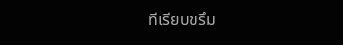ทีเรียบขรึม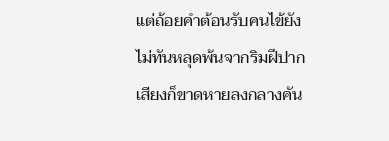แต่ถ้อยคำต้อนรับคนไข้ยังไม่ทันหลุดพ้นจากริมฝีปากเสียงก็ขาดหายลงกลางคัน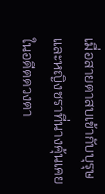เมื่อสายตาสบเข้ากับบุรุษและหญิงชราที่นางคุ้นเคยในอดีตดวงตา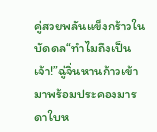คู่สวยพลันแข็งกร้าวในบัดดล“ทำไมถึงเป็นเจ้า!”ฉู่จิ่นหานก้าวเข้ามาพร้อมประคองมารดาใบห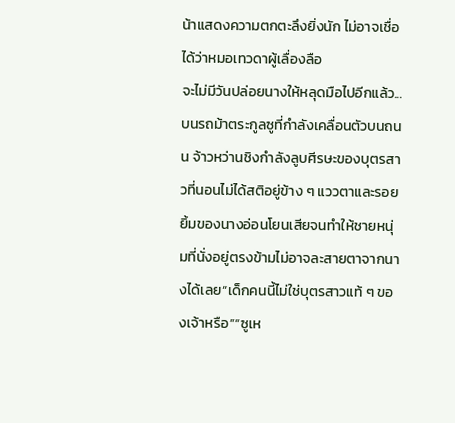น้าแสดงความตกตะลึงยิ่งนัก ไม่อาจเชื่อได้ว่าหมอเทวดาผู้เลื่องลือ
จะไม่มีวันปล่อยนางให้หลุดมือไปอีกแล้ว...บนรถม้าตระกูลซูที่กำลังเคลื่อนตัวบนถนน จ้าวหว่านชิงกำลังลูบศีรษะของบุตรสาวที่นอนไม่ได้สติอยู่ข้าง ๆ แววตาและรอยยิ้มของนางอ่อนโยนเสียจนทำให้ชายหนุ่มที่นั่งอยู่ตรงข้ามไม่อาจละสายตาจากนางได้เลย“เด็กคนนี้ไม่ใช่บุตรสาวแท้ ๆ ของเจ้าหรือ”“ซูเห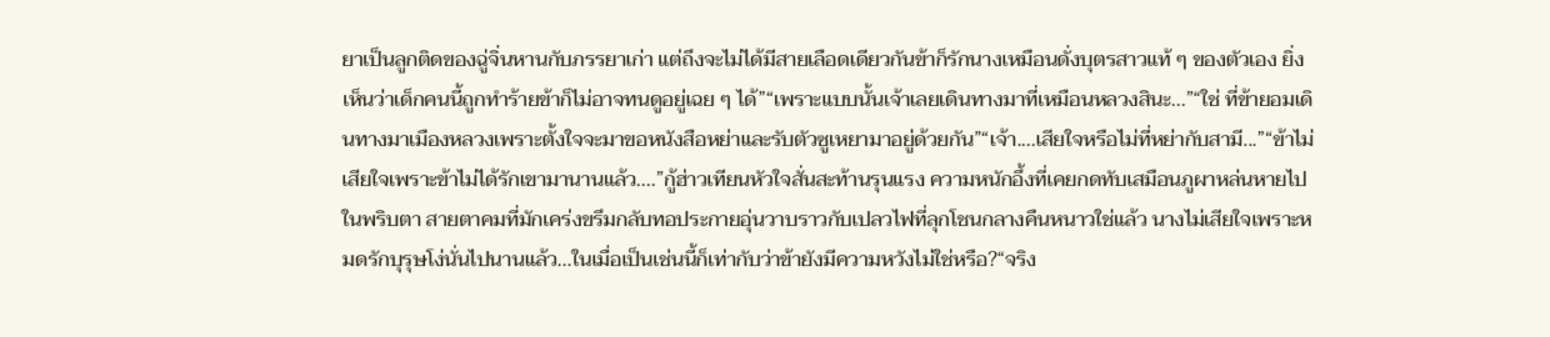ยาเป็นลูกติดของฉู่จิ่นหานกับภรรยาเก่า แต่ถึงจะไม่ได้มีสายเลือดเดียวกันข้าก็รักนางเหมือนดั่งบุตรสาวแท้ ๆ ของตัวเอง ยิ่งเห็นว่าเด็กคนนี้ถูกทำร้ายข้าก็ไม่อาจทนดูอยู่เฉย ๆ ได้”“เพราะแบบนั้นเจ้าเลยเดินทางมาที่เหมือนหลวงสินะ...”“ใช่ ที่ข้ายอมเดินทางมาเมืองหลวงเพราะตั้งใจจะมาขอหนังสือหย่าและรับตัวซูเหยามาอยู่ด้วยกัน”“เจ้า....เสียใจหรือไม่ที่หย่ากับสามี...”“ข้าไม่เสียใจเพราะข้าไม่ได้รักเขามานานแล้ว....”กู้ฮ่าวเทียนหัวใจสั่นสะท้านรุนแรง ความหนักอึ้งที่เคยกดทับเสมือนภูผาหล่นหายไปในพริบตา สายตาคมที่มักเคร่งขรึมกลับทอประกายอุ่นวาบราวกับเปลวไฟที่ลุกโชนกลางคืนหนาวใช่แล้ว นางไม่เสียใจเพราะหมดรักบุรุษโง่นั่นไปนานแล้ว...ในเมื่อเป็นเช่นนี้ก็เท่ากับว่าข้ายังมีความหวังไม่ใช่หรือ?“จริง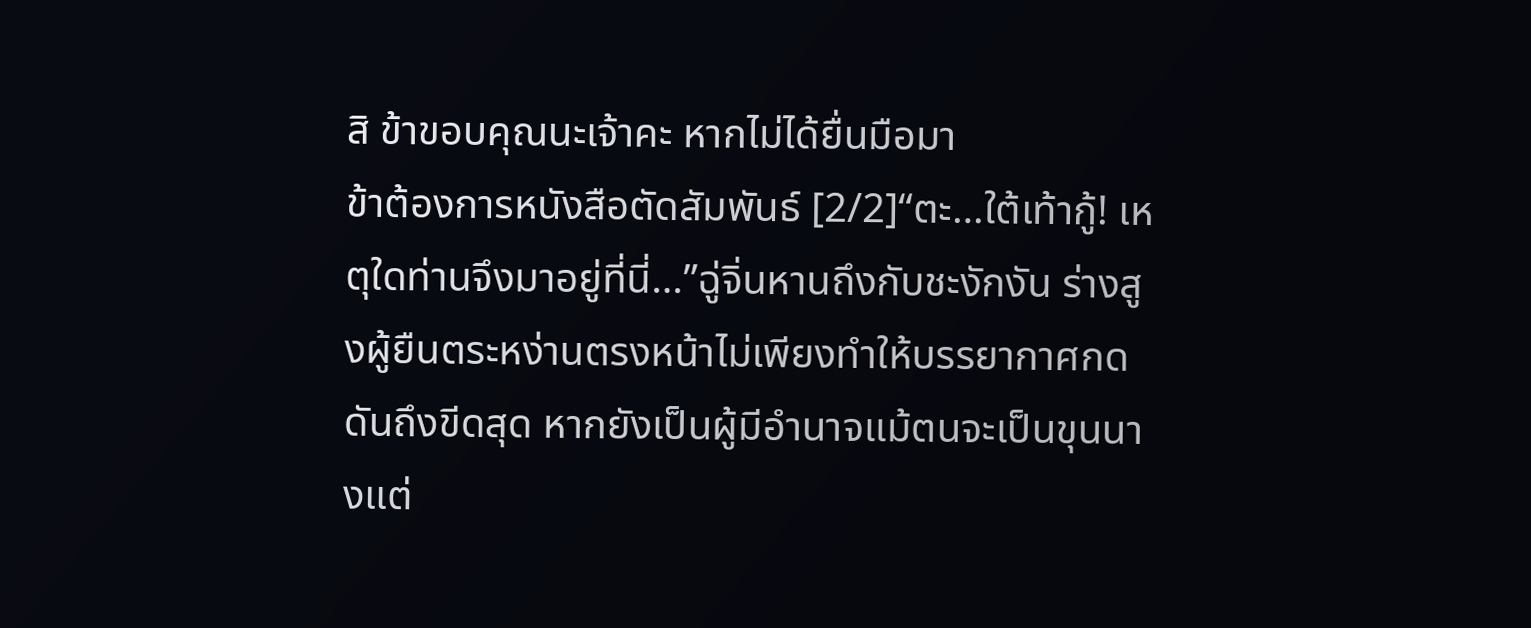สิ ข้าขอบคุณนะเจ้าคะ หากไม่ได้ยื่นมือมา
ข้าต้องการหนังสือตัดสัมพันธ์ [2/2]“ตะ…ใต้เท้ากู้! เหตุใดท่านจึงมาอยู่ที่นี่…”ฉู่จิ่นหานถึงกับชะงักงัน ร่างสูงผู้ยืนตระหง่านตรงหน้าไม่เพียงทำให้บรรยากาศกดดันถึงขีดสุด หากยังเป็นผู้มีอำนาจแม้ตนจะเป็นขุนนางแต่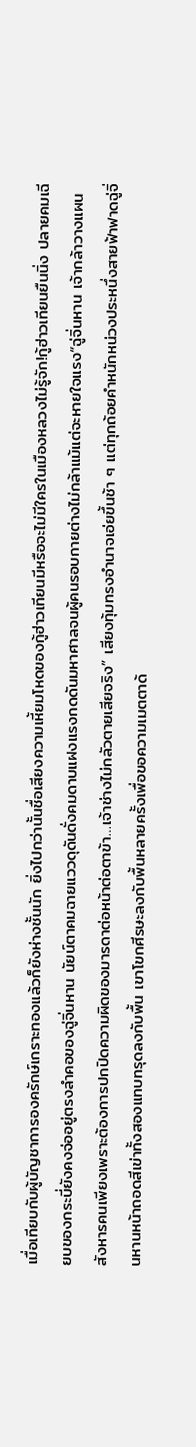เมื่อเทียบกับผู้บัญชาการองครักษ์เกราะทองแล้วก็ยังห่างชั้นนัก ยิ่งไปกว่านั้นชื่อเสียงความเหี้ยมโหดของกู้ฮ่าวเทียนมีหรือจะไม่มีใครในเมืองหลวงไม่รู้จัก!กู้ฮ่าวเทียนยืนนิ่ง ปลายคมเฉียบของกระบี่ยังคงจ่ออยู่ตรงลำคอของฉู่จิ่นหาน นัยน์ตาคมฉายแววดุดันดั่งคมดาบแฝงแรงกดดันมหาศาลจนผู้คนรอบกายต่างไม่กล้าแม้แต่จะหายใจแรง“ฉู่จิ่นหาน เจ้ากล้าวางแผนสังหารคนเพียงเพราะต้องการปกปิดความผิดของมารดาต่อหน้าต่อตาข้า…เจ้าช่างไม่กลัวตายเสียจริง” เสียงทุ้มทรงอำนาจเอ่ยขึ้นช้า ๆ แต่ทุกถ้อยคำหนักหน่วงประหนึ่งสายฟ้าฟาดฉู่จิ่นหานหน้าถอดสีเข่าทั้งสองแทบทรุดลงกับพื้น เขาโขกศีรษะลงกับพื้นหลายครั้งเพื่อขอความเมตตาด้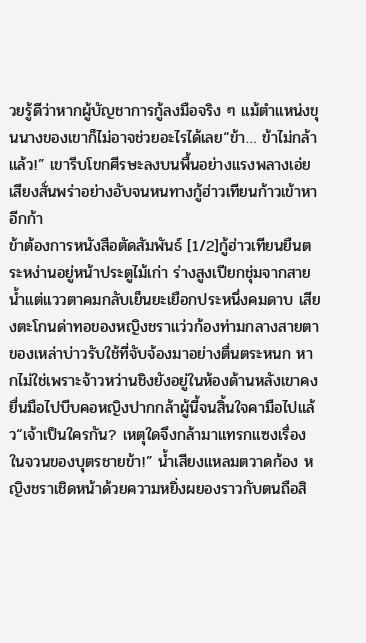วยรู้ดีว่าหากผู้บัญชาการกู้ลงมือจริง ๆ แม้ตำแหน่งขุนนางของเขาก็ไม่อาจช่วยอะไรได้เลย“ข้า… ข้าไม่กล้าแล้ว!” เขารีบโขกศีรษะลงบนพื้นอย่างแรงพลางเอ่ยเสียงสั่นพร่าอย่างอับจนหนทางกู้ฮ่าวเทียนก้าวเข้าหาอีกก้า
ข้าต้องการหนังสือตัดสัมพันธ์ [1/2]กู้ฮ่าวเทียนยืนตระหง่านอยู่หน้าประตูไม้เก่า ร่างสูงเปียกชุ่มจากสายน้ำแต่แววตาคมกลับเย็นยะเยือกประหนึ่งคมดาบ เสียงตะโกนด่าทอของหญิงชราแว่วก้องท่ามกลางสายตาของเหล่าบ่าวรับใช้ที่จับจ้องมาอย่างตื่นตระหนก หากไม่ใช่เพราะจ้าวหว่านชิงยังอยู่ในห้องด้านหลังเขาคงยื่นมือไปบีบคอหญิงปากกล้าผู้นี้จนสิ้นใจคามือไปแล้ว“เจ้าเป็นใครกัน? เหตุใดจึงกล้ามาแทรกแซงเรื่องในจวนของบุตรชายข้า!” น้ำเสียงแหลมตวาดก้อง หญิงชราเชิดหน้าด้วยความหยิ่งผยองราวกับตนถือสิ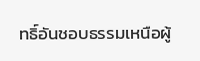ทธิ์อันชอบธรรมเหนือผู้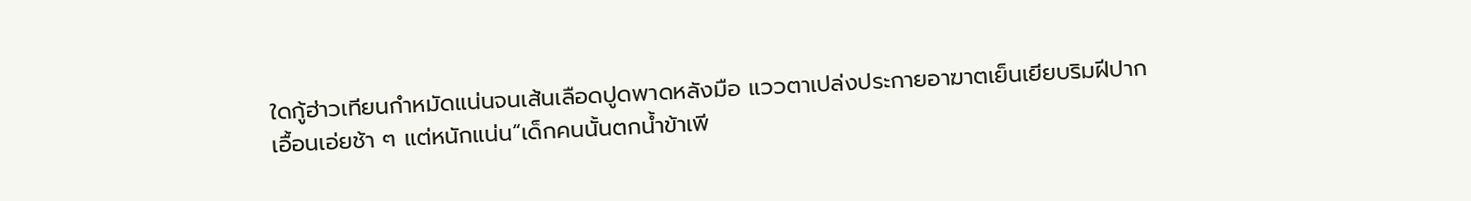ใดกู้ฮ่าวเทียนกำหมัดแน่นจนเส้นเลือดปูดพาดหลังมือ แววตาเปล่งประกายอาฆาตเย็นเยียบริมฝีปากเอื้อนเอ่ยช้า ๆ แต่หนักแน่น“เด็กคนนั้นตกน้ำข้าเพี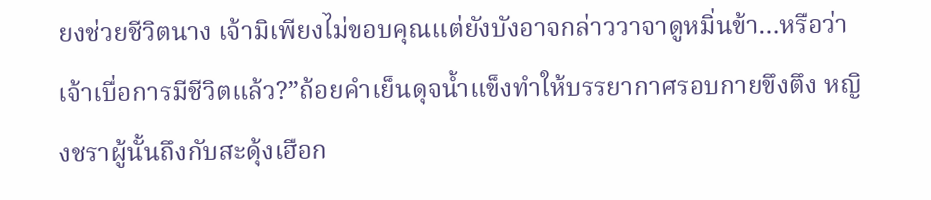ยงช่วยชีวิตนาง เจ้ามิเพียงไม่ขอบคุณแต่ยังบังอาจกล่าววาจาดูหมิ่นข้า…หรือว่าเจ้าเบื่อการมีชีวิตแล้ว?”ถ้อยคำเย็นดุจน้ำแข็งทำให้บรรยากาศรอบกายขึงตึง หญิงชราผู้นั้นถึงกับสะดุ้งเฮือก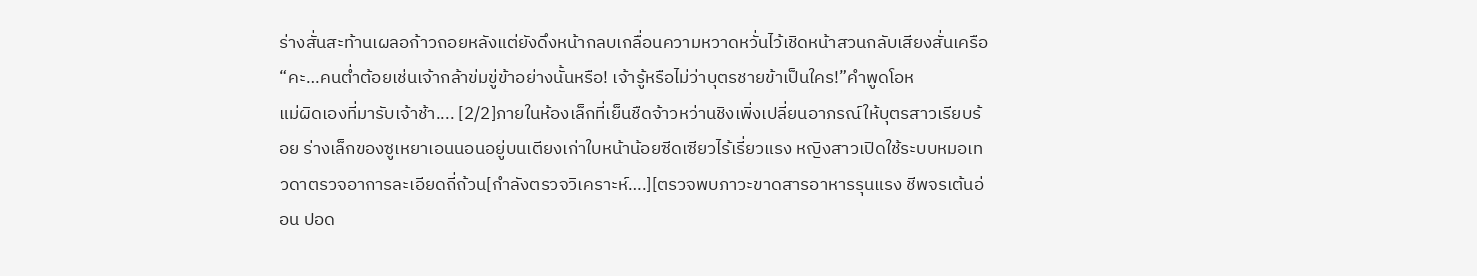ร่างสั่นสะท้านเผลอก้าวถอยหลังแต่ยังดึงหน้ากลบเกลื่อนความหวาดหวั่นไว้เชิดหน้าสวนกลับเสียงสั่นเครือ“คะ…คนต่ำต้อยเช่นเจ้ากล้าข่มขู่ข้าอย่างนั้นหรือ! เจ้ารู้หรือไม่ว่าบุตรชายข้าเป็นใคร!”คำพูดโอห
แม่ผิดเองที่มารับเจ้าช้า.... [2/2]ภายในห้องเล็กที่เย็นชืดจ้าวหว่านชิงเพิ่งเปลี่ยนอาภรณ์ให้บุตรสาวเรียบร้อย ร่างเล็กของซูเหยาเอนนอนอยู่บนเตียงเก่าใบหน้าน้อยซีดเซียวไร้เรี่ยวแรง หญิงสาวเปิดใช้ระบบหมอเทวดาตรวจอาการละเอียดถี่ถ้วน[กำลังตรวจวิเคราะห์….][ตรวจพบภาวะขาดสารอาหารรุนแรง ชีพจรเต้นอ่อน ปอด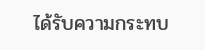ได้รับความกระทบ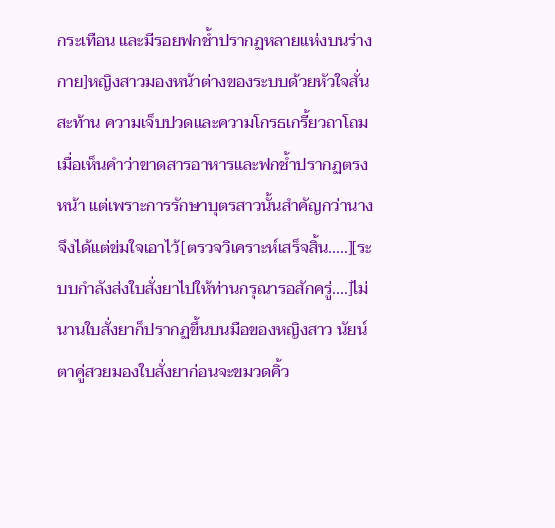กระเทือน และมีรอยฟกช้ำปรากฏหลายแห่งบนร่างกาย]หญิงสาวมองหน้าต่างของระบบด้วยหัวใจสั่นสะท้าน ความเจ็บปวดและความโกรธเกรี้ยวถาโถมเมื่อเห็นคำว่าขาดสารอาหารและฟกช้ำปรากฏตรงหน้า แต่เพราะการรักษาบุตรสาวนั้นสำคัญกว่านางจึงได้แต่ข่มใจเอาไว้[ตรวจวิเคราะห์เสร็จสิ้น.....][ระบบกำลังส่งใบสั่งยาไปให้ท่านกรุณารอสักครู่....]ไม่นานใบสั่งยาก็ปรากฏขึ้นบนมือของหญิงสาว นัยน์ตาคู่สวยมองใบสั่งยาก่อนจะขมวดคิ้ว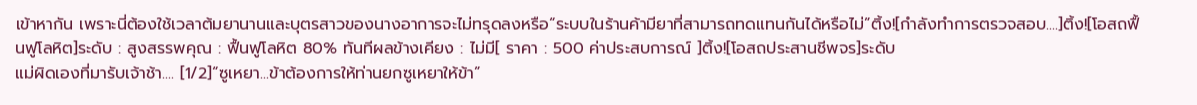เข้าหากัน เพราะนี่ต้องใช้เวลาต้มยานานและบุตรสาวของนางอาการจะไม่ทรุดลงหรือ“ระบบในร้านค้ามียาที่สามารถทดแทนกันได้หรือไม่”ติ้ง![กำลังทำการตรวจสอบ....]ติ้ง![โอสถฟื้นฟูโลหิต]ระดับ : สูงสรรพคุณ : ฟื้นฟูโลหิต 80% ทันทีผลข้างเคียง : ไม่มี[ ราคา : 500 ค่าประสบการณ์ ]ติ้ง![โอสถประสานชีพจร]ระดับ
แม่ผิดเองที่มารับเจ้าช้า.... [1/2]“ซูเหยา...ข้าต้องการให้ท่านยกซูเหยาให้ข้า”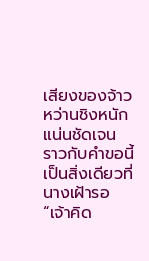เสียงของจ้าวหว่านชิงหนักแน่นชัดเจน ราวกับคำขอนี้เป็นสิ่งเดียวที่นางเฝ้ารอ“เจ้าคิด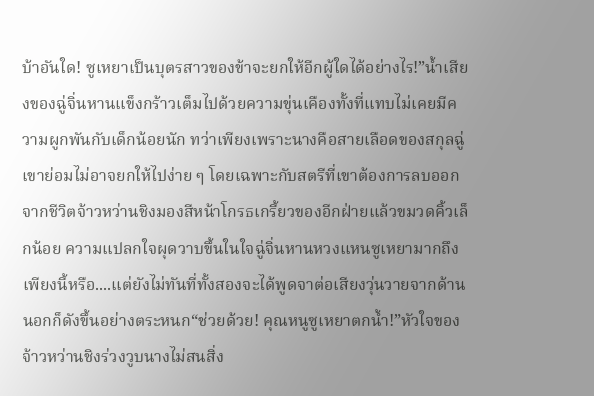บ้าอันใด! ซูเหยาเป็นบุตรสาวของข้าจะยกให้อีกผู้ใดได้อย่างไร!”น้ำเสียงของฉู่จิ่นหานแข็งกร้าวเต็มไปด้วยความขุ่นเคืองทั้งที่แทบไม่เคยมีความผูกพันกับเด็กน้อยนัก ทว่าเพียงเพราะนางคือสายเลือดของสกุลฉู่เขาย่อมไม่อาจยกให้ไปง่าย ๆ โดยเฉพาะกับสตรีที่เขาต้องการลบออกจากชีวิตจ้าวหว่านชิงมองสีหน้าโกรธเกรี้ยวของอีกฝ่ายแล้วขมวดคิ้วเล็กน้อย ความแปลกใจผุดวาบขึ้นในใจฉู่จิ่นหานหวงแหนซูเหยามากถึงเพียงนี้หรือ....แต่ยังไม่ทันที่ทั้งสองจะได้พูดจาต่อเสียงวุ่นวายจากด้านนอกก็ดังขึ้นอย่างตระหนก“ช่วยด้วย! คุณหนูซูเหยาตกน้ำ!”หัวใจของจ้าวหว่านชิงร่วงวูบนางไม่สนสิ่ง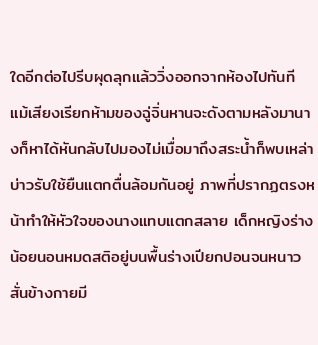ใดอีกต่อไปรีบผุดลุกแล้ววิ่งออกจากห้องไปทันที แม้เสียงเรียกห้ามของฉู่จิ่นหานจะดังตามหลังมานางก็หาได้หันกลับไปมองไม่เมื่อมาถึงสระน้ำก็พบเหล่าบ่าวรับใช้ยืนแตกตื่นล้อมกันอยู่ ภาพที่ปรากฏตรงหน้าทำให้หัวใจของนางแทบแตกสลาย เด็กหญิงร่างน้อยนอนหมดสติอยู่บนพื้นร่างเปียกปอนจนหนาวสั่นข้างกายมี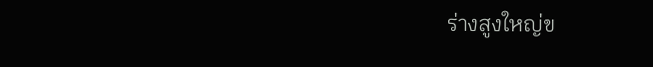ร่างสูงใหญ่ข